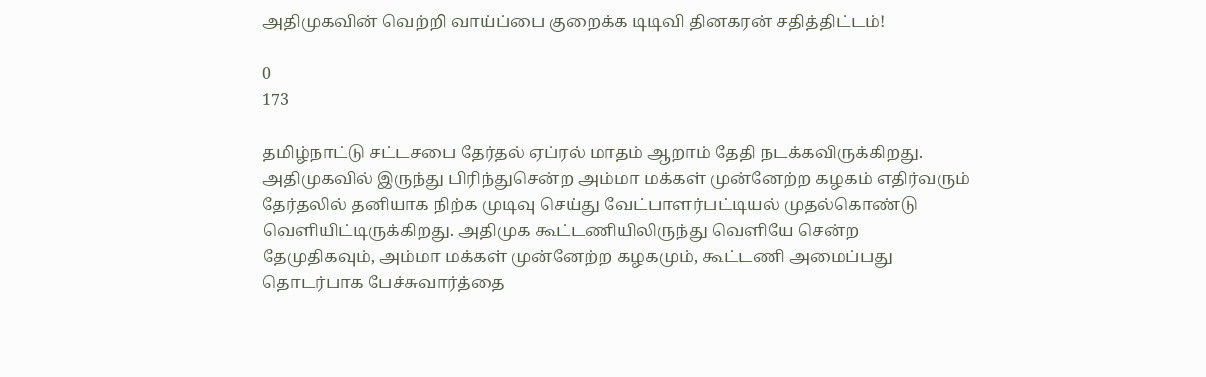அதிமுகவின் வெற்றி வாய்ப்பை குறைக்க டிடிவி தினகரன் சதித்திட்டம்!

0
173

தமிழ்நாட்டு சட்டசபை தேர்தல் ஏப்ரல் மாதம் ஆறாம் தேதி நடக்கவிருக்கிறது. அதிமுகவில் இருந்து பிரிந்துசென்ற அம்மா மக்கள் முன்னேற்ற கழகம் எதிர்வரும் தேர்தலில் தனியாக நிற்க முடிவு செய்து வேட்பாளர்பட்டியல் முதல்கொண்டு வெளியிட்டிருக்கிறது. அதிமுக கூட்டணியிலிருந்து வெளியே சென்ற தேமுதிகவும், அம்மா மக்கள் முன்னேற்ற கழகமும், கூட்டணி அமைப்பது தொடர்பாக பேச்சுவார்த்தை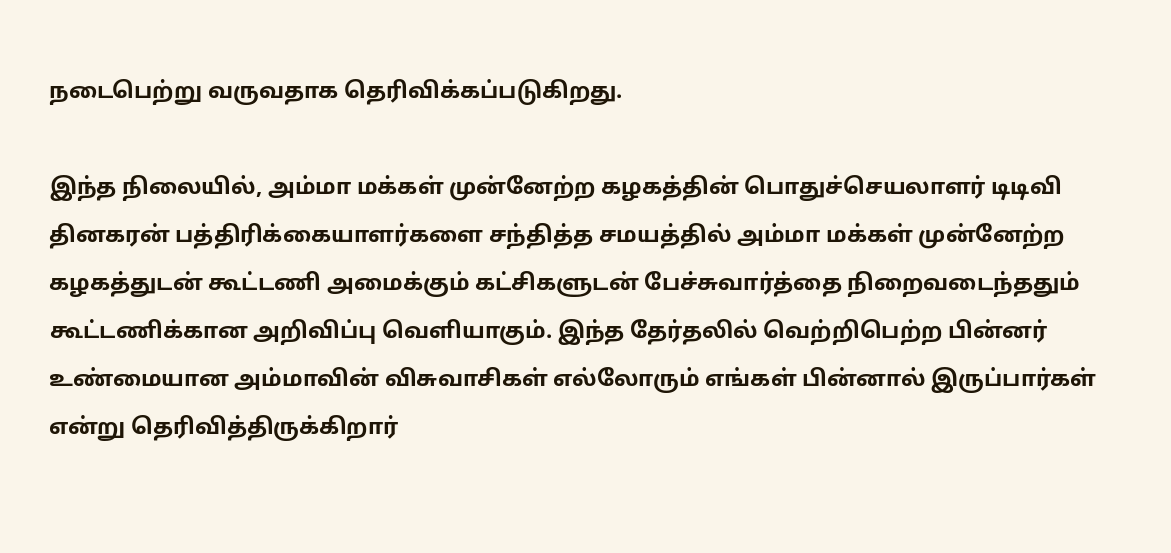நடைபெற்று வருவதாக தெரிவிக்கப்படுகிறது.

இந்த நிலையில், அம்மா மக்கள் முன்னேற்ற கழகத்தின் பொதுச்செயலாளர் டிடிவி தினகரன் பத்திரிக்கையாளர்களை சந்தித்த சமயத்தில் அம்மா மக்கள் முன்னேற்ற கழகத்துடன் கூட்டணி அமைக்கும் கட்சிகளுடன் பேச்சுவார்த்தை நிறைவடைந்ததும் கூட்டணிக்கான அறிவிப்பு வெளியாகும். இந்த தேர்தலில் வெற்றிபெற்ற பின்னர் உண்மையான அம்மாவின் விசுவாசிகள் எல்லோரும் எங்கள் பின்னால் இருப்பார்கள் என்று தெரிவித்திருக்கிறார்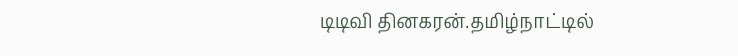டிடிவி தினகரன்.தமிழ்நாட்டில்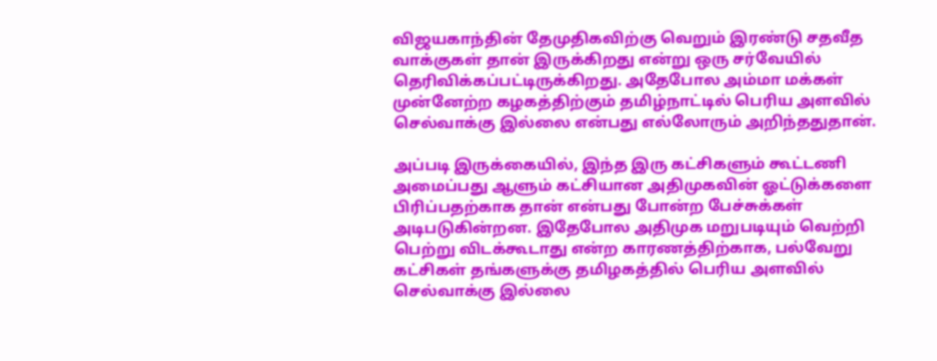விஜயகாந்தின் தேமுதிகவிற்கு வெறும் இரண்டு சதவீத வாக்குகள் தான் இருக்கிறது என்று ஒரு சர்வேயில் தெரிவிக்கப்பட்டிருக்கிறது. அதேபோல அம்மா மக்கள் முன்னேற்ற கழகத்திற்கும் தமிழ்நாட்டில் பெரிய அளவில் செல்வாக்கு இல்லை என்பது எல்லோரும் அறிந்ததுதான்.

அப்படி இருக்கையில், இந்த இரு கட்சிகளும் கூட்டணி அமைப்பது ஆளும் கட்சியான அதிமுகவின் ஓட்டுக்களை பிரிப்பதற்காக தான் என்பது போன்ற பேச்சுக்கள் அடிபடுகின்றன. இதேபோல அதிமுக மறுபடியும் வெற்றி பெற்று விடக்கூடாது என்ற காரணத்திற்காக, பல்வேறு கட்சிகள் தங்களுக்கு தமிழகத்தில் பெரிய அளவில் செல்வாக்கு இல்லை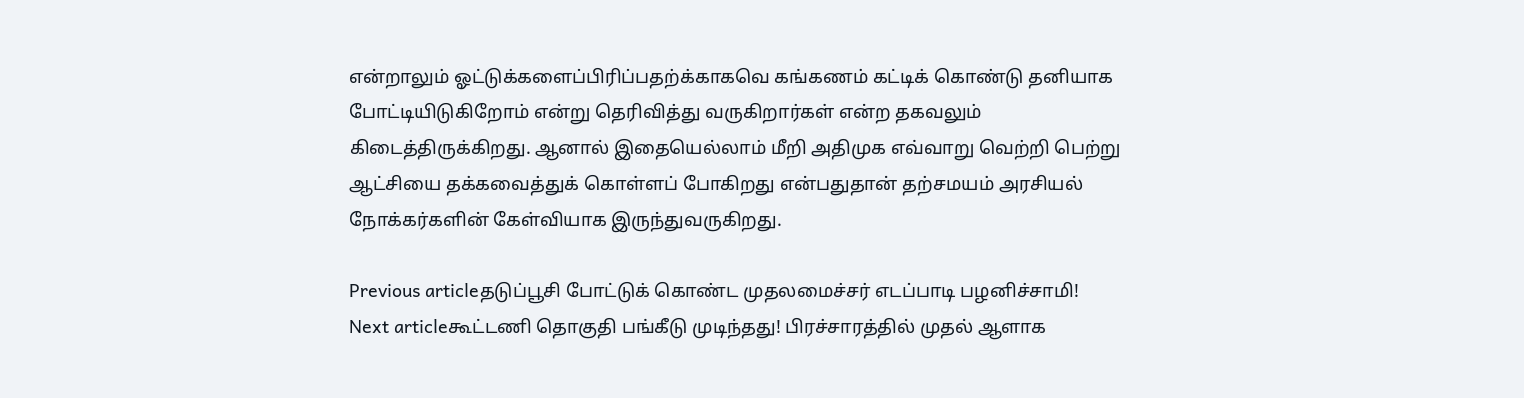என்றாலும் ஓட்டுக்களைப்பிரிப்பதற்க்காகவெ கங்கணம் கட்டிக் கொண்டு தனியாக போட்டியிடுகிறோம் என்று தெரிவித்து வருகிறார்கள் என்ற தகவலும் கிடைத்திருக்கிறது. ஆனால் இதையெல்லாம் மீறி அதிமுக எவ்வாறு வெற்றி பெற்று ஆட்சியை தக்கவைத்துக் கொள்ளப் போகிறது என்பதுதான் தற்சமயம் அரசியல் நோக்கர்களின் கேள்வியாக இருந்துவருகிறது.

Previous articleதடுப்பூசி போட்டுக் கொண்ட முதலமைச்சர் எடப்பாடி பழனிச்சாமி!
Next articleகூட்டணி தொகுதி பங்கீடு முடிந்தது! பிரச்சாரத்தில் முதல் ஆளாக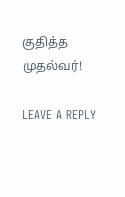குதித்த முதல்வர்!

LEAVE A REPLY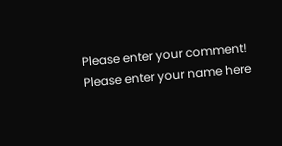Please enter your comment!
Please enter your name here